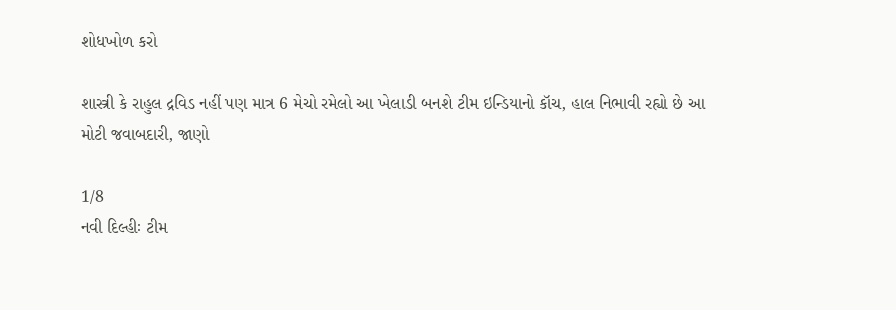શોધખોળ કરો

શાસ્ત્રી કે રાહુલ દ્રવિડ નહીં પણ માત્ર 6 મેચો રમેલો આ ખેલાડી બનશે ટીમ ઇન્ડિયાનો કૉચ, હાલ નિભાવી રહ્યો છે આ મોટી જવાબદારી, જાણો

1/8
નવી દિલ્હીઃ ટીમ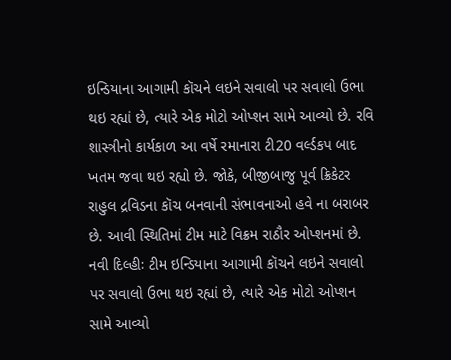ઇન્ડિયાના આગામી કૉચને લઇને સવાલો પર સવાલો ઉભા થઇ રહ્યાં છે, ત્યારે એક મોટો ઓપ્શન સામે આવ્યો છે. રવિ શાસ્ત્રીનો કાર્યકાળ આ વર્ષે રમાનારા ટી20 વર્લ્ડકપ બાદ ખતમ જવા થઇ રહ્યો છે. જોકે, બીજીબાજુ પૂર્વ ક્રિકેટર રાહુલ દ્રવિડના કૉચ બનવાની સંભાવનાઓ હવે ના બરાબર છે. આવી સ્થિતિમાં ટીમ માટે વિક્રમ રાઠૌર ઓપ્શનમાં છે.
નવી દિલ્હીઃ ટીમ ઇન્ડિયાના આગામી કૉચને લઇને સવાલો પર સવાલો ઉભા થઇ રહ્યાં છે, ત્યારે એક મોટો ઓપ્શન સામે આવ્યો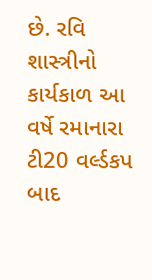છે. રવિ શાસ્ત્રીનો કાર્યકાળ આ વર્ષે રમાનારા ટી20 વર્લ્ડકપ બાદ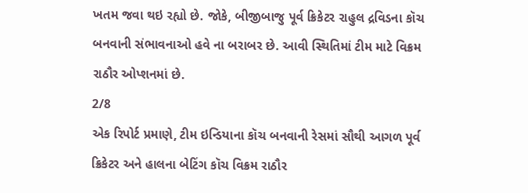ખતમ જવા થઇ રહ્યો છે. જોકે, બીજીબાજુ પૂર્વ ક્રિકેટર રાહુલ દ્રવિડના કૉચ બનવાની સંભાવનાઓ હવે ના બરાબર છે. આવી સ્થિતિમાં ટીમ માટે વિક્રમ રાઠૌર ઓપ્શનમાં છે.
2/8
એક રિપોર્ટ પ્રમાણે, ટીમ ઇન્ડિયાના કૉચ બનવાની રેસમાં સૌથી આગળ પૂર્વ ક્રિકેટર અને હાલના બેટિંગ કૉચ વિક્રમ રાઠૌર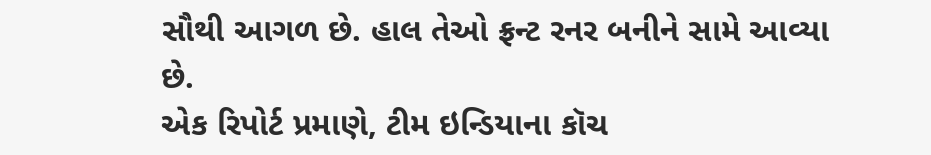સૌથી આગળ છે. હાલ તેઓ ફ્રન્ટ રનર બનીને સામે આવ્યા છે.
એક રિપોર્ટ પ્રમાણે, ટીમ ઇન્ડિયાના કૉચ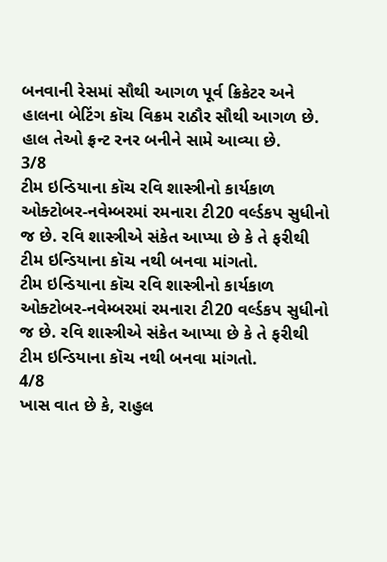બનવાની રેસમાં સૌથી આગળ પૂર્વ ક્રિકેટર અને હાલના બેટિંગ કૉચ વિક્રમ રાઠૌર સૌથી આગળ છે. હાલ તેઓ ફ્રન્ટ રનર બનીને સામે આવ્યા છે.
3/8
ટીમ ઇન્ડિયાના કૉચ રવિ શાસ્ત્રીનો કાર્યકાળ ઓક્ટોબર-નવેમ્બરમાં રમનારા ટી20 વર્લ્ડકપ સુધીનો જ છે. રવિ શાસ્ત્રીએ સંકેત આપ્યા છે કે તે ફરીથી ટીમ ઇન્ડિયાના કૉચ નથી બનવા માંગતો.
ટીમ ઇન્ડિયાના કૉચ રવિ શાસ્ત્રીનો કાર્યકાળ ઓક્ટોબર-નવેમ્બરમાં રમનારા ટી20 વર્લ્ડકપ સુધીનો જ છે. રવિ શાસ્ત્રીએ સંકેત આપ્યા છે કે તે ફરીથી ટીમ ઇન્ડિયાના કૉચ નથી બનવા માંગતો.
4/8
ખાસ વાત છે કે, રાહુલ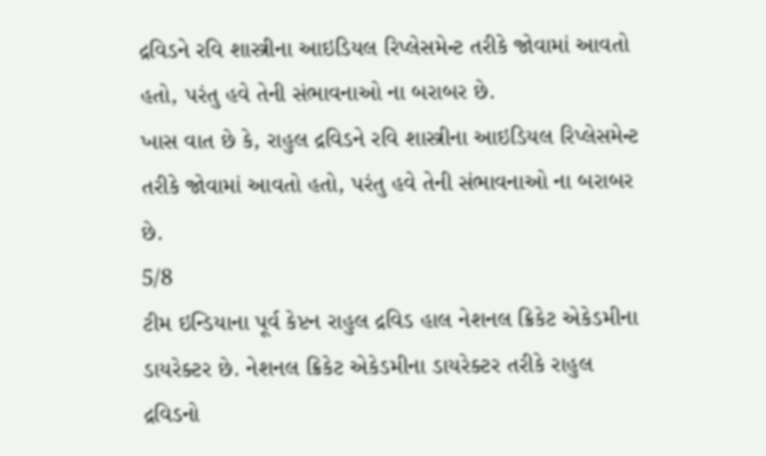દ્રવિડને રવિ શાસ્ત્રીના આઇડિયલ રિપ્લેસમેન્ટ તરીકે જોવામાં આવતો હતો, પરંતુ હવે તેની સંભાવનાઓ ના બરાબર છે.
ખાસ વાત છે કે, રાહુલ દ્રવિડને રવિ શાસ્ત્રીના આઇડિયલ રિપ્લેસમેન્ટ તરીકે જોવામાં આવતો હતો, પરંતુ હવે તેની સંભાવનાઓ ના બરાબર છે.
5/8
ટીમ ઇન્ડિયાના પૂર્વ કેપ્ટન રાહુલ દ્રવિડ હાલ નેશનલ ક્રિકેટ એકેડમીના ડાયરેક્ટર છે. નેશનલ ક્રિકેટ એકેડમીના ડાયરેક્ટર તરીકે રાહુલ દ્રવિડનો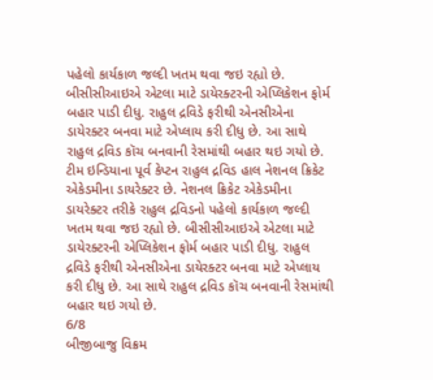પહેલો કાર્યકાળ જલ્દી ખતમ થવા જઇ રહ્યો છે. બીસીસીઆઇએ એટલા માટે ડાયેરક્ટરની એપ્લિકેશન ફોર્મ બહાર પાડી દીધુ. રાહુલ દ્રવિડે ફરીથી એનસીએના ડાયેરક્ટર બનવા માટે એપ્લાય કરી દીધુ છે. આ સાથે રાહુલ દ્રવિડ કૉચ બનવાની રેસમાંથી બહાર થઇ ગયો છે.
ટીમ ઇન્ડિયાના પૂર્વ કેપ્ટન રાહુલ દ્રવિડ હાલ નેશનલ ક્રિકેટ એકેડમીના ડાયરેક્ટર છે. નેશનલ ક્રિકેટ એકેડમીના ડાયરેક્ટર તરીકે રાહુલ દ્રવિડનો પહેલો કાર્યકાળ જલ્દી ખતમ થવા જઇ રહ્યો છે. બીસીસીઆઇએ એટલા માટે ડાયેરક્ટરની એપ્લિકેશન ફોર્મ બહાર પાડી દીધુ. રાહુલ દ્રવિડે ફરીથી એનસીએના ડાયેરક્ટર બનવા માટે એપ્લાય કરી દીધુ છે. આ સાથે રાહુલ દ્રવિડ કૉચ બનવાની રેસમાંથી બહાર થઇ ગયો છે.
6/8
બીજીબાજુ વિક્રમ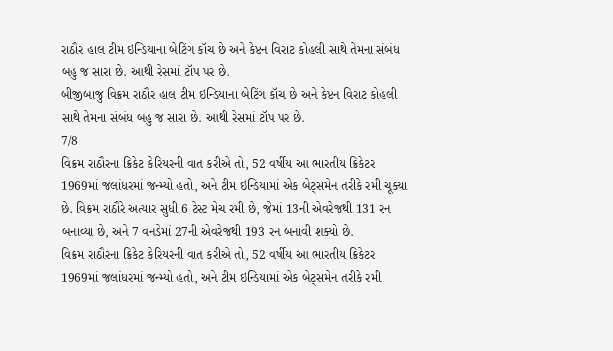રાઠૌર હાલ ટીમ ઇન્ડિયાના બેટિંગ કૉચ છે અને કેપ્ટન વિરાટ કોહલી સાથે તેમના સંબંધ બહુ જ સારા છે. આથી રેસમાં ટૉપ પર છે.
બીજીબાજુ વિક્રમ રાઠૌર હાલ ટીમ ઇન્ડિયાના બેટિંગ કૉચ છે અને કેપ્ટન વિરાટ કોહલી સાથે તેમના સંબંધ બહુ જ સારા છે. આથી રેસમાં ટૉપ પર છે.
7/8
વિક્રમ રાઠૌરના ક્રિકેટ કેરિયરની વાત કરીએ તો, 52 વર્ષીય આ ભારતીય ક્રિકેટર 1969માં જલાંધરમાં જન્મ્યો હતો, અને ટીમ ઇન્ડિયામાં એક બેટ્સમેન તરીકે રમી ચૂક્યા છે. વિક્રમ રાઠૌરે અત્યાર સુધી 6 ટેસ્ટ મેચ રમી છે, જેમાં 13ની એવરેજથી 131 રન બનાવ્યા છે, અને 7 વનડેમાં 27ની એવરેજથી 193 રન બનાવી શક્યો છે.
વિક્રમ રાઠૌરના ક્રિકેટ કેરિયરની વાત કરીએ તો, 52 વર્ષીય આ ભારતીય ક્રિકેટર 1969માં જલાંધરમાં જન્મ્યો હતો, અને ટીમ ઇન્ડિયામાં એક બેટ્સમેન તરીકે રમી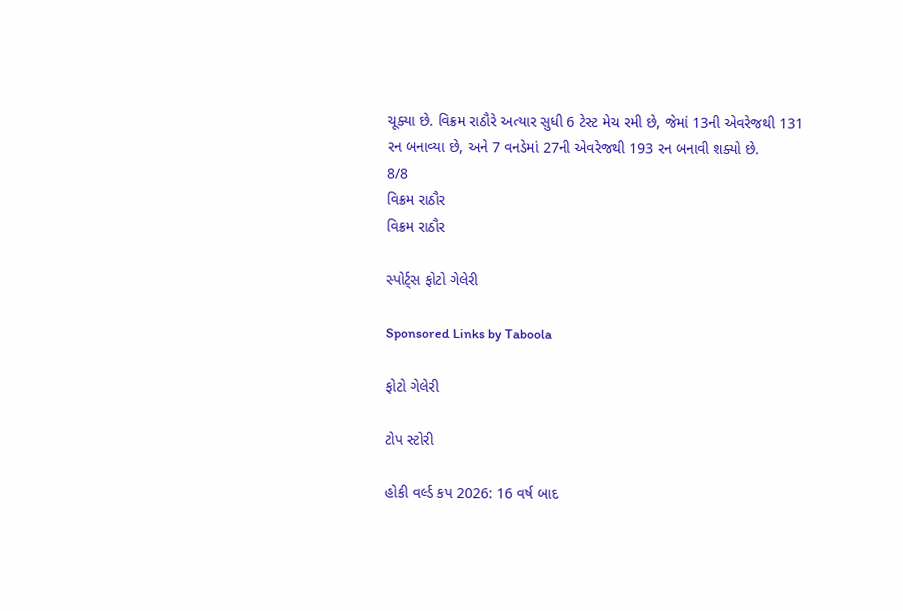ચૂક્યા છે. વિક્રમ રાઠૌરે અત્યાર સુધી 6 ટેસ્ટ મેચ રમી છે, જેમાં 13ની એવરેજથી 131 રન બનાવ્યા છે, અને 7 વનડેમાં 27ની એવરેજથી 193 રન બનાવી શક્યો છે.
8/8
વિક્રમ રાઠૌર
વિક્રમ રાઠૌર

સ્પોર્ટ્સ ફોટો ગેલેરી

Sponsored Links by Taboola

ફોટો ગેલેરી

ટોપ સ્ટોરી

હોકી વર્લ્ડ કપ 2026: 16 વર્ષ બાદ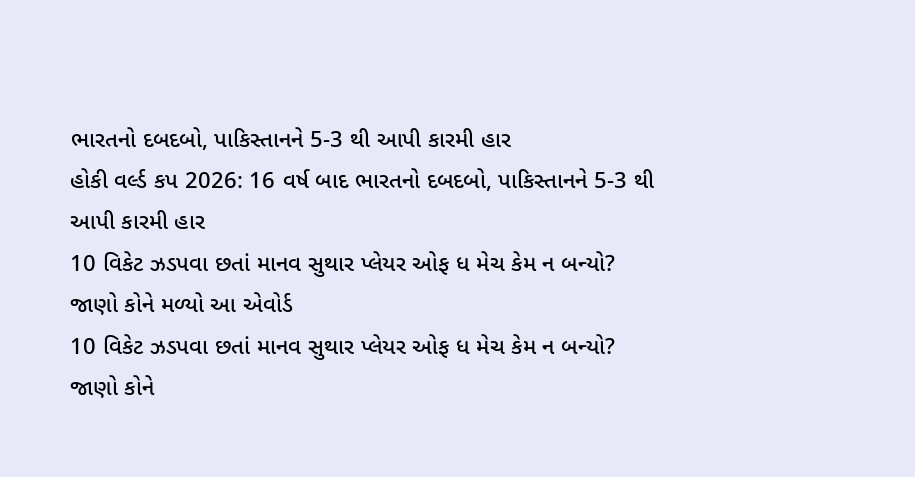ભારતનો દબદબો, પાકિસ્તાનને 5-3 થી આપી કારમી હાર
હોકી વર્લ્ડ કપ 2026: 16 વર્ષ બાદ ભારતનો દબદબો, પાકિસ્તાનને 5-3 થી આપી કારમી હાર
10 વિકેટ ઝડપવા છતાં માનવ સુથાર પ્લેયર ઓફ ધ મેચ કેમ ન બન્યો? જાણો કોને મળ્યો આ એવોર્ડ
10 વિકેટ ઝડપવા છતાં માનવ સુથાર પ્લેયર ઓફ ધ મેચ કેમ ન બન્યો? જાણો કોને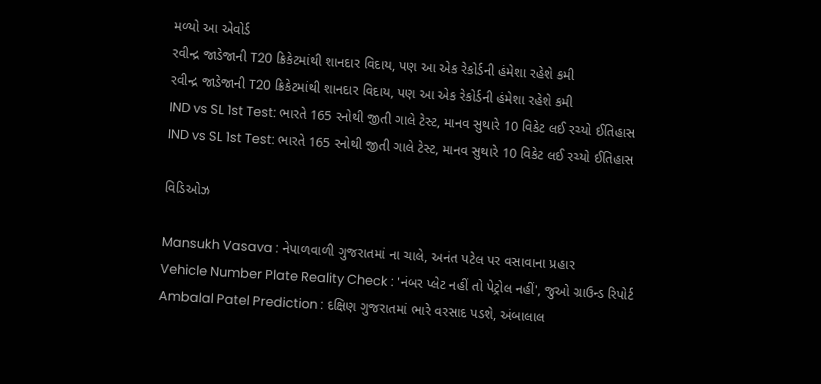મળ્યો આ એવોર્ડ
રવીન્દ્ર જાડેજાની T20 ક્રિકેટમાંથી શાનદાર વિદાય, પણ આ એક રેકોર્ડની હંમેશા રહેશે કમી
રવીન્દ્ર જાડેજાની T20 ક્રિકેટમાંથી શાનદાર વિદાય, પણ આ એક રેકોર્ડની હંમેશા રહેશે કમી
IND vs SL 1st Test: ભારતે 165 રનોથી જીતી ગાલે ટેસ્ટ, માનવ સુથારે 10 વિકેટ લઈ રચ્યો ઈતિહાસ
IND vs SL 1st Test: ભારતે 165 રનોથી જીતી ગાલે ટેસ્ટ, માનવ સુથારે 10 વિકેટ લઈ રચ્યો ઈતિહાસ

વિડિઓઝ

Mansukh Vasava : નેપાળવાળી ગુજરાતમાં ના ચાલે, અનંત પટેલ પર વસાવાના પ્રહાર
Vehicle Number Plate Reality Check : 'નંબર પ્લેટ નહીં તો પેટ્રોલ નહીં', જુઓ ગ્રાઉન્ડ રિપોર્ટ
Ambalal Patel Prediction : દક્ષિણ ગુજરાતમાં ભારે વરસાદ પડશે, અંબાલાલ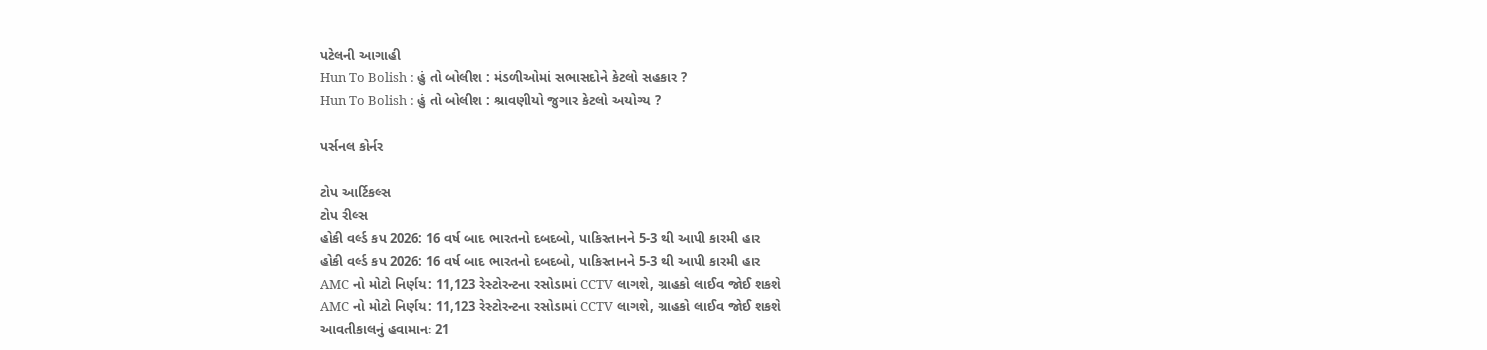પટેલની આગાહી
Hun To Bolish : હું તો બોલીશ : મંડળીઓમાં સભાસદોને કેટલો સહકાર ?
Hun To Bolish : હું તો બોલીશ : શ્રાવણીયો જુગાર કેટલો અયોગ્ય ?

પર્સનલ કોર્નર

ટોપ આર્ટિકલ્સ
ટોપ રીલ્સ
હોકી વર્લ્ડ કપ 2026: 16 વર્ષ બાદ ભારતનો દબદબો, પાકિસ્તાનને 5-3 થી આપી કારમી હાર
હોકી વર્લ્ડ કપ 2026: 16 વર્ષ બાદ ભારતનો દબદબો, પાકિસ્તાનને 5-3 થી આપી કારમી હાર
AMC નો મોટો નિર્ણય: 11,123 રેસ્ટોરન્ટના રસોડામાં CCTV લાગશે, ગ્રાહકો લાઈવ જોઈ શકશે
AMC નો મોટો નિર્ણય: 11,123 રેસ્ટોરન્ટના રસોડામાં CCTV લાગશે, ગ્રાહકો લાઈવ જોઈ શકશે
આવતીકાલનું હવામાનઃ 21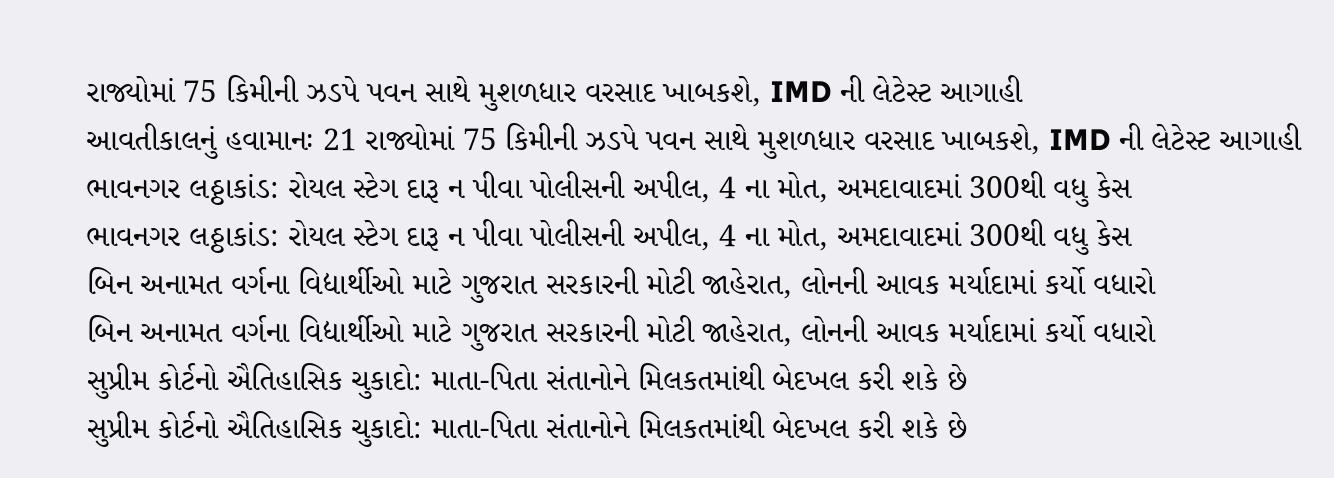રાજ્યોમાં 75 કિમીની ઝડપે પવન સાથે મુશળધાર વરસાદ ખાબકશે, IMD ની લેટેસ્ટ આગાહી
આવતીકાલનું હવામાનઃ 21 રાજ્યોમાં 75 કિમીની ઝડપે પવન સાથે મુશળધાર વરસાદ ખાબકશે, IMD ની લેટેસ્ટ આગાહી
ભાવનગર લઠ્ઠાકાંડ: રોયલ સ્ટેગ દારૂ ન પીવા પોલીસની અપીલ, 4 ના મોત, અમદાવાદમાં 300થી વધુ કેસ
ભાવનગર લઠ્ઠાકાંડ: રોયલ સ્ટેગ દારૂ ન પીવા પોલીસની અપીલ, 4 ના મોત, અમદાવાદમાં 300થી વધુ કેસ
બિન અનામત વર્ગના વિદ્યાર્થીઓ માટે ગુજરાત સરકારની મોટી જાહેરાત, લોનની આવક મર્યાદામાં કર્યો વધારો
બિન અનામત વર્ગના વિદ્યાર્થીઓ માટે ગુજરાત સરકારની મોટી જાહેરાત, લોનની આવક મર્યાદામાં કર્યો વધારો
સુપ્રીમ કોર્ટનો ઐતિહાસિક ચુકાદો: માતા-પિતા સંતાનોને મિલકતમાંથી બેદખલ કરી શકે છે
સુપ્રીમ કોર્ટનો ઐતિહાસિક ચુકાદો: માતા-પિતા સંતાનોને મિલકતમાંથી બેદખલ કરી શકે છે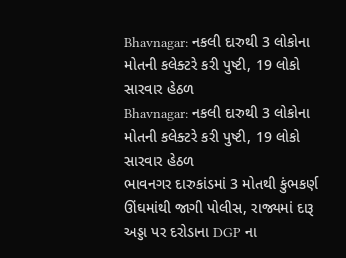Bhavnagar: નકલી દારુથી 3 લોકોના મોતની કલેક્ટરે કરી પુષ્ટી, 19 લોકો સારવાર હેઠળ
Bhavnagar: નકલી દારુથી 3 લોકોના મોતની કલેક્ટરે કરી પુષ્ટી, 19 લોકો સારવાર હેઠળ
ભાવનગર દારુકાંડમાં 3 મોતથી કુંભકર્ણ ઊંઘમાંથી જાગી પોલીસ, રાજ્યમાં દારૂ અડ્ડા પર દરોડાના DGP ના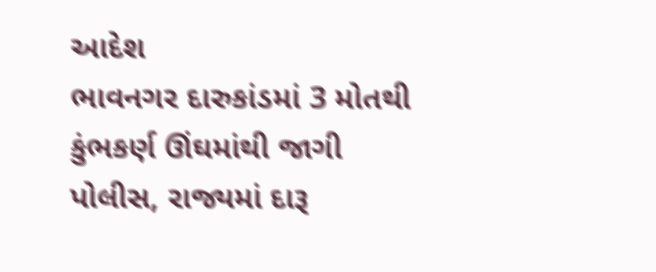આદેશ
ભાવનગર દારુકાંડમાં 3 મોતથી કુંભકર્ણ ઊંઘમાંથી જાગી પોલીસ, રાજ્યમાં દારૂ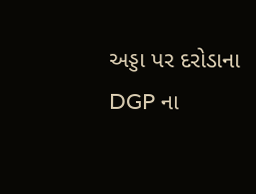અડ્ડા પર દરોડાના DGP ના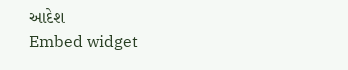આદેશ
Embed widget